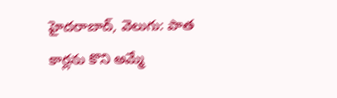హైదరాబాద్, వెలుగు: పాత కార్లను కొని అమ్మే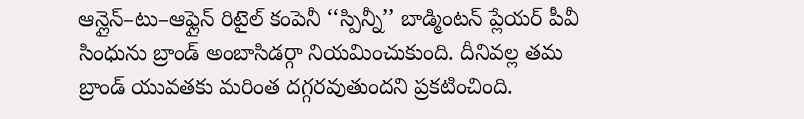ఆన్లైన్–టు–ఆఫ్లైన్ రిటైల్ కంపెనీ ‘‘స్పిన్నీ’’ బాడ్మింటన్ ప్లేయర్ పీవీ సింధును బ్రాండ్ అంబాసిడర్గా నియమించుకుంది. దీనివల్ల తమ బ్రాండ్ యువతకు మరింత దగ్గరవుతుందని ప్రకటించింది.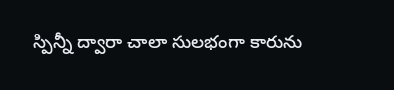స్పిన్నీ ద్వారా చాలా సులభంగా కారును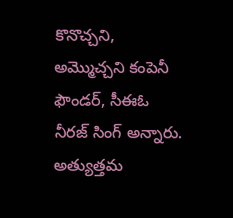కొనొచ్చని, అమ్మొచ్చని కంపెనీ ఫౌండర్, సీఈఓ నీరజ్ సింగ్ అన్నారు. అత్యుత్తమ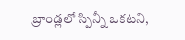బ్రాండ్లలో స్పిన్నీ ఒకటని,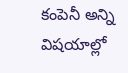కంపెనీ అన్ని విషయాల్లో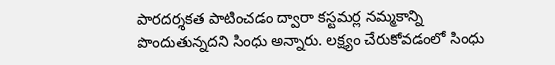పారదర్శకత పాటించడం ద్వారా కస్టమర్ల నమ్మకాన్ని పొందుతున్నదని సింధు అన్నారు. లక్ష్యం చేరుకోవడంలో సింధు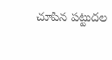చూపిన పట్టుదల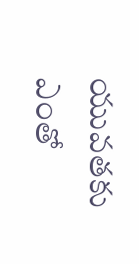యువతకు ఎంతో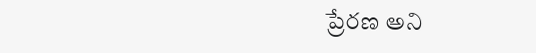ప్రేరణ అని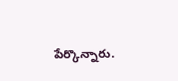పేర్కొన్నారు.